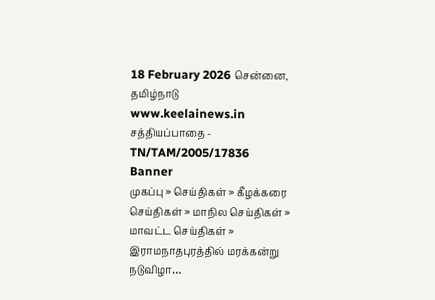18 February 2026 சென்னை, தமிழ்நாடு
www.keelainews.in
சத்தியப்பாதை - TN/TAM/2005/17836
Banner
முகப்பு » செய்திகள் » கீழக்கரை செய்திகள் » மாநில செய்திகள் » மாவட்ட செய்திகள் » இராமநாதபுரத்தில் மரக்கன்று நடுவிழா…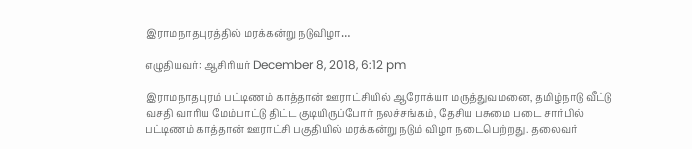இராமநாதபுரத்தில் மரக்கன்று நடுவிழா…

எழுதியவர்: ஆசிரியர் December 8, 2018, 6:12 pm

இராமநாதபுரம் பட்டிணம் காத்தான் ஊராட்சியில் ஆரோக்யா மருத்துவமனை, தமிழ்நாடு வீட்டு வசதி வாரிய மேம்பாட்டு திட்ட குடியிருப்போர் நலச்சங்கம், தேசிய பசுமை படை சார்பில் பட்டிணம் காத்தான் ஊராட்சி பகுதியில் மரக்கன்று நடும் விழா நடைபெற்றது. தலைவர்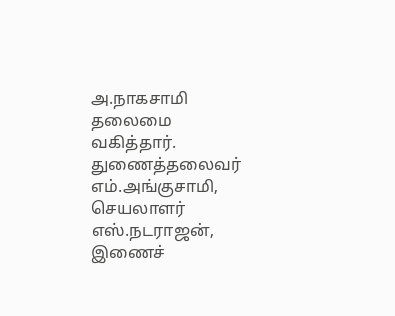அ.நாகசாமி தலைமை வகித்தார். துணைத்தலைவர் எம்.அங்குசாமி, செயலாளர் எஸ்.நடராஜன், இணைச்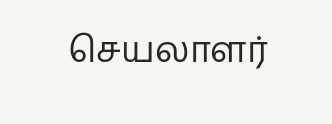செயலாளர்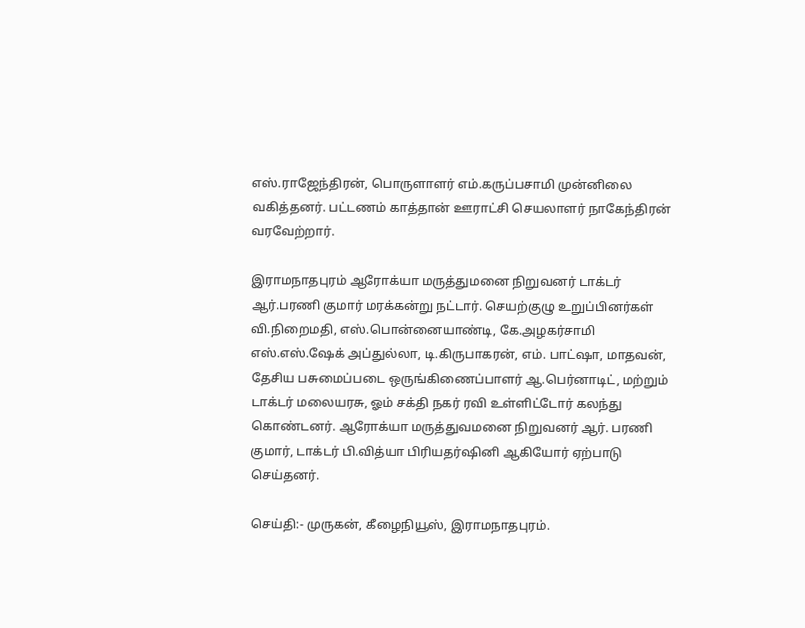எஸ்.ராஜேந்திரன், பொருளாளர் எம்.கருப்பசாமி முன்னிலை வகித்தனர். பட்டணம் காத்தான் ஊராட்சி செயலாளர் நாகேந்திரன் வரவேற்றார்.

இராமநாதபுரம் ஆரோக்யா மருத்துமனை நிறுவனர் டாக்டர் ஆர்.பரணி குமார் மரக்கன்று நட்டார். செயற்குழு உறுப்பினர்கள் வி.நிறைமதி, எஸ்.பொன்னையாண்டி, கே.அழகர்சாமி எஸ்.எஸ்.ஷேக் அப்துல்லா, டி.கிருபாகரன், எம். பாட்ஷா, மாதவன், தேசிய பசுமைப்படை ஒருங்கிணைப்பாளர் ஆ.பெர்னாடிட், மற்றும் டாக்டர் மலையரசு, ஓம் சக்தி நகர் ரவி உள்ளிட்டோர் கலந்து கொண்டனர். ஆரோக்யா மருத்துவமனை நிறுவனர் ஆர். பரணி குமார், டாக்டர் பி.வித்யா பிரியதர்ஷினி ஆகியோர் ஏற்பாடு செய்தனர்.

செய்தி:- முருகன், கீழைநியூஸ், இராமநாதபுரம்.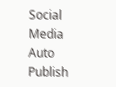Social Media Auto Publish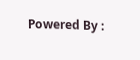Powered By :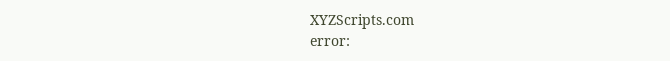XYZScripts.com
error: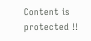Content is protected !!